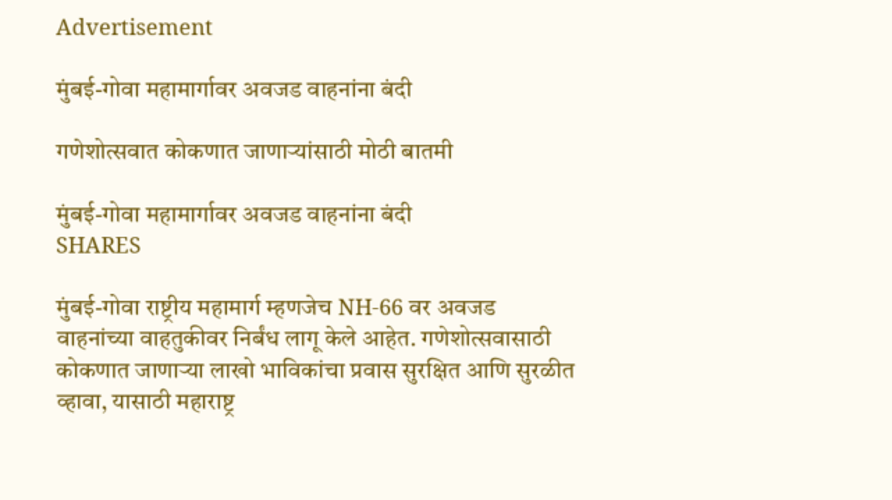Advertisement

मुंबई-गोवा महामार्गावर अवजड वाहनांना बंदी

गणेशोत्सवात कोकणात जाणाऱ्यांसाठी मोठी बातमी

मुंबई-गोवा महामार्गावर अवजड वाहनांना बंदी
SHARES

मुंबई-गोवा राष्ट्रीय महामार्ग म्हणजेच NH-66 वर अवजड वाहनांच्या वाहतुकीवर निर्बंध लागू केले आहेत. गणेशोत्सवासाठी कोकणात जाणाऱ्या लाखो भाविकांचा प्रवास सुरक्षित आणि सुरळीत व्हावा, यासाठी महाराष्ट्र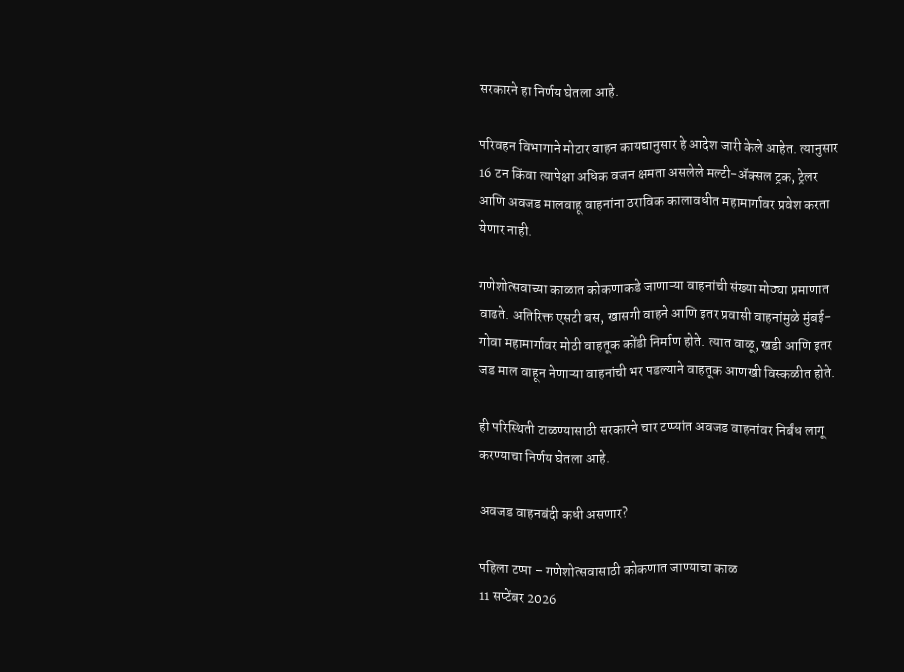सरकारने हा निर्णय घेतला आहे.

परिवहन विभागाने मोटार वाहन कायद्यानुसार हे आदेश जारी केले आहेत. त्यानुसार 16 टन किंवा त्यापेक्षा अधिक वजन क्षमता असलेले मल्टी-ॲक्सल ट्रक, ट्रेलर आणि अवजड मालवाहू वाहनांना ठराविक कालावधीत महामार्गावर प्रवेश करता येणार नाही.

गणेशोत्सवाच्या काळात कोकणाकडे जाणाऱ्या वाहनांची संख्या मोठ्या प्रमाणात वाढते. अतिरिक्त एसटी बस, खासगी वाहने आणि इतर प्रवासी वाहनांमुळे मुंबई-गोवा महामार्गावर मोठी वाहतूक कोंडी निर्माण होते. त्यात वाळू, खडी आणि इतर जड माल वाहून नेणाऱ्या वाहनांची भर पडल्याने वाहतूक आणखी विस्कळीत होते.

ही परिस्थिती टाळण्यासाठी सरकारने चार टप्प्यांत अवजड वाहनांवर निर्बंध लागू करण्याचा निर्णय घेतला आहे.

अवजड वाहनबंदी कधी असणार?

पहिला टप्पा – गणेशोत्सवासाठी कोकणात जाण्याचा काळ
11 सप्टेंबर 2026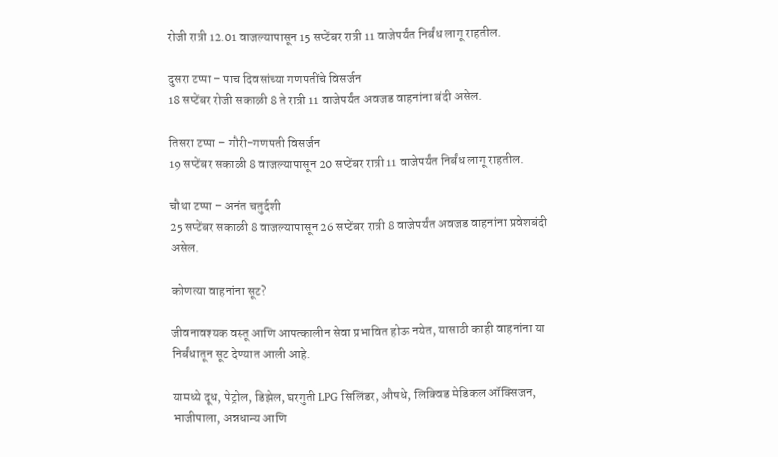रोजी रात्री 12.01 वाजल्यापासून 15 सप्टेंबर रात्री 11 वाजेपर्यंत निर्बंध लागू राहतील.

दुसरा टप्पा – पाच दिवसांच्या गणपतींचे विसर्जन
18 सप्टेंबर रोजी सकाळी 8 ते रात्री 11 वाजेपर्यंत अवजड वाहनांना बंदी असेल.

तिसरा टप्पा – गौरी-गणपती विसर्जन
19 सप्टेंबर सकाळी 8 वाजल्यापासून 20 सप्टेंबर रात्री 11 वाजेपर्यंत निर्बंध लागू राहतील.

चौथा टप्पा – अनंत चतुर्दशी
25 सप्टेंबर सकाळी 8 वाजल्यापासून 26 सप्टेंबर रात्री 8 वाजेपर्यंत अवजड वाहनांना प्रवेशबंदी असेल.

कोणत्या वाहनांना सूट?

जीवनावश्यक वस्तू आणि आपत्कालीन सेवा प्रभावित होऊ नयेत, यासाठी काही वाहनांना या निर्बंधातून सूट देण्यात आली आहे.

यामध्ये दूध, पेट्रोल, डिझेल, घरगुती LPG सिलिंडर, औषधे, लिक्विड मेडिकल ऑक्सिजन, भाजीपाला, अन्नधान्य आणि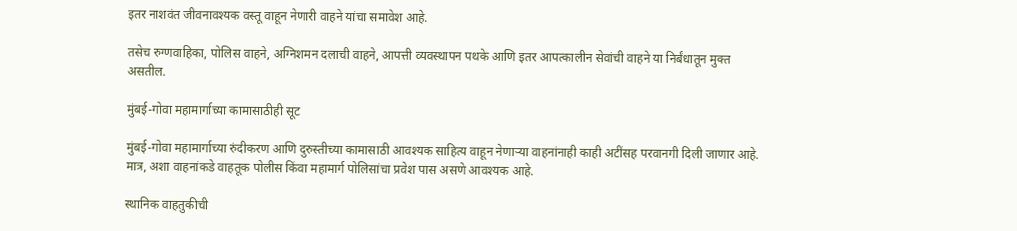इतर नाशवंत जीवनावश्यक वस्तू वाहून नेणारी वाहने यांचा समावेश आहे.

तसेच रुग्णवाहिका, पोलिस वाहने, अग्निशमन दलाची वाहने, आपत्ती व्यवस्थापन पथके आणि इतर आपत्कालीन सेवांची वाहने या निर्बंधातून मुक्त असतील.

मुंबई-गोवा महामार्गाच्या कामासाठीही सूट

मुंबई-गोवा महामार्गाच्या रुंदीकरण आणि दुरुस्तीच्या कामासाठी आवश्यक साहित्य वाहून नेणाऱ्या वाहनांनाही काही अटींसह परवानगी दिली जाणार आहे. मात्र, अशा वाहनांकडे वाहतूक पोलीस किंवा महामार्ग पोलिसांचा प्रवेश पास असणे आवश्यक आहे.

स्थानिक वाहतुकीची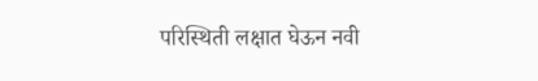परिस्थिती लक्षात घेऊन नवी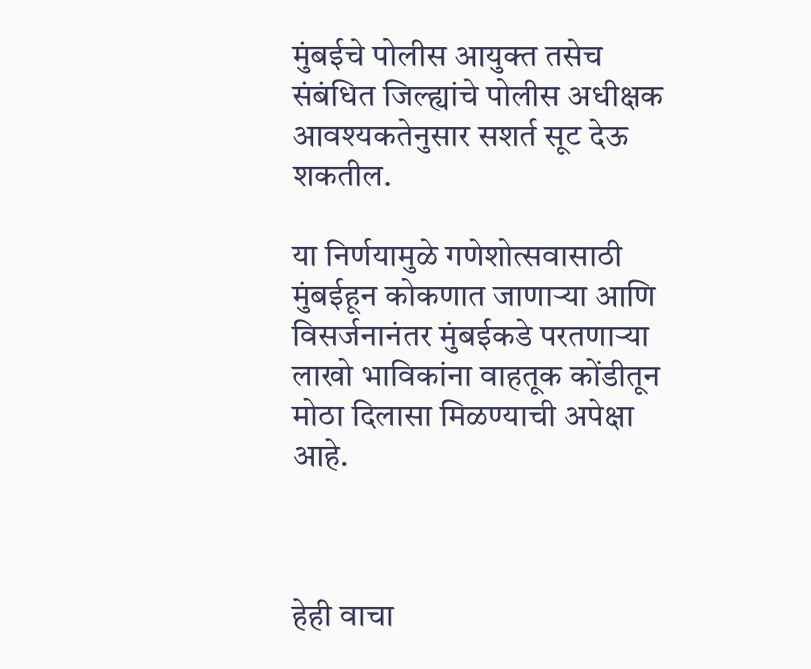मुंबईचे पोलीस आयुक्त तसेच संबंधित जिल्ह्यांचे पोलीस अधीक्षक आवश्यकतेनुसार सशर्त सूट देऊ शकतील.

या निर्णयामुळे गणेशोत्सवासाठी मुंबईहून कोकणात जाणाऱ्या आणि विसर्जनानंतर मुंबईकडे परतणाऱ्या लाखो भाविकांना वाहतूक कोंडीतून मोठा दिलासा मिळण्याची अपेक्षा आहे.



हेही वाचा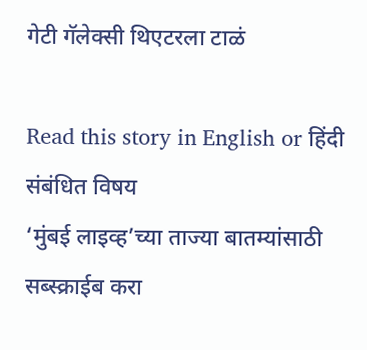गेटी गॅलेक्सी थिएटरला टाळं

Read this story in English or हिंदी
संबंधित विषय
‘मुंबई लाइव्ह’च्या ताज्या बातम्यांसाठी सब्स्क्राईब करा